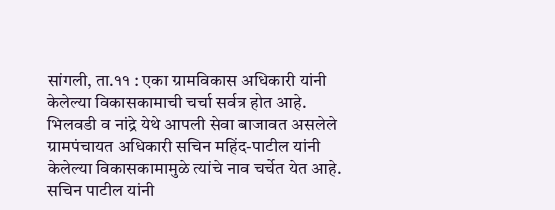सांगली, ता.११ : एका ग्रामविकास अधिकारी यांनी केलेल्या विकासकामाची चर्चा सर्वत्र होत आहे. भिलवडी व नांद्रे येथे आपली सेवा बाजावत असलेले ग्रामपंचायत अधिकारी सचिन महिंद-पाटील यांनी केलेल्या विकासकामामुळे त्यांचे नाव चर्चेत येत आहे. सचिन पाटील यांनी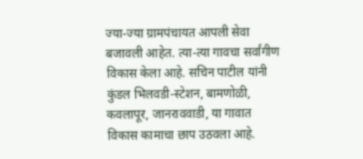ज्या-ज्या ग्रामपंचायत आपली सेवा बजावली आहेत. त्या-त्या गावचा सर्वांगीण विकास केला आहे. सचिन पाटील यांनी कुंडल भिलवडी-स्टेशन, बामणोळी, कवलापूर, जानराववाडी, या गावात विकास कामाचा छाप उठवला आहे.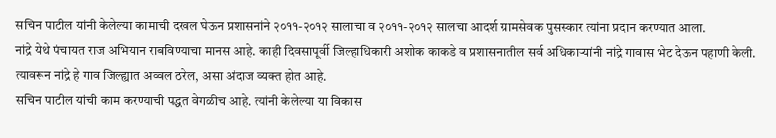सचिन पाटील यांनी केलेल्या कामाची दखल घेऊन प्रशासनांने २०११-२०१२ सालाचा व २०११-२०१२ सालचा आदर्श ग्रामसेवक पुसस्कार त्यांना प्रदान करण्यात आला.
नांद्रे येथे पंचायत राज अभियान राबविण्याचा मानस आहे. काही दिवसापूर्वी जिल्हाधिकारी अशोक काकडे व प्रशासनातील सर्व अधिकाऱ्यांनी नांद्रे गावास भेट देऊन पहाणी केली. त्यावरून नांद्रे हे गाव जिल्ह्यात अव्वल ठरेल, असा अंदाज व्यक्त होत आहे.
सचिन पाटील यांची काम करण्याची पद्धत वेगळीच आहे. त्यांनी केलेल्या या विकास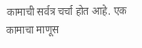कामाची सर्वत्र चर्चा होत आहे. एक कामाचा माणूस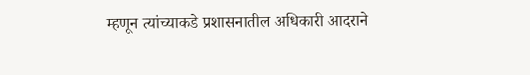म्हणून त्यांच्याकडे प्रशासनातील अधिकारी आदराने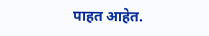पाहत आहेत.